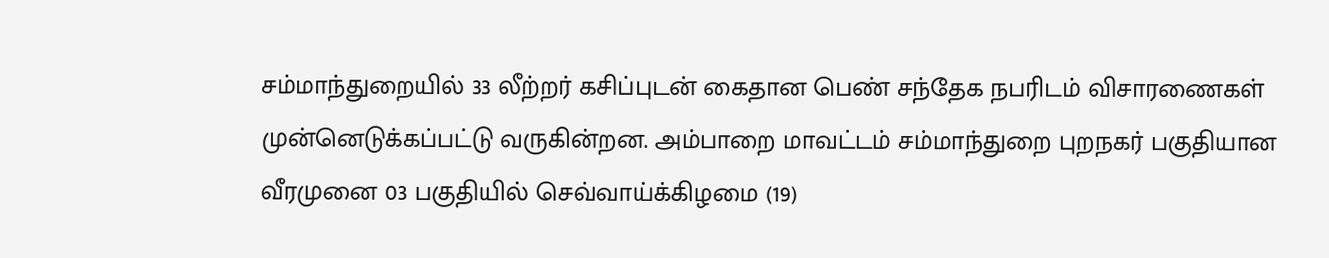சம்மாந்துறையில் 33 லீற்றர் கசிப்புடன் கைதான பெண் சந்தேக நபரிடம் விசாரணைகள் முன்னெடுக்கப்பட்டு வருகின்றன. அம்பாறை மாவட்டம் சம்மாந்துறை புறநகர் பகுதியான வீரமுனை 03 பகுதியில் செவ்வாய்க்கிழமை (19)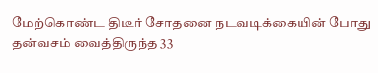மேற்கொண்ட திடீர் சோதனை நடவடிக்கையின் போது தன்வசம் வைத்திருந்த 33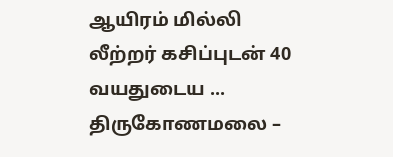ஆயிரம் மில்லி லீற்றர் கசிப்புடன் 40 வயதுடைய ...
திருகோணமலை –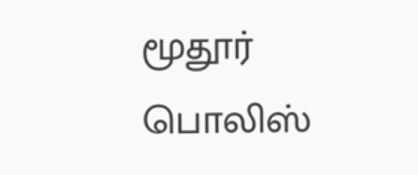மூதூர் பொலிஸ்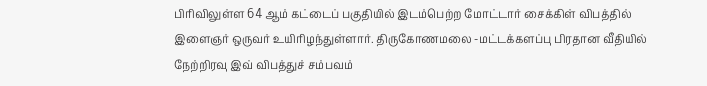பிரிவிலுள்ள 64 ஆம் கட்டைப் பகுதியில் இடம்பெற்ற மோட்டார் சைக்கிள் விபத்தில் இளைஞர் ஒருவர் உயிரிழந்துள்ளார். திருகோணமலை -மட்டக்களப்பு பிரதான வீதியில் நேற்றிரவு இவ் விபத்துச் சம்பவம்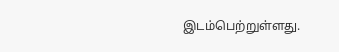இடம்பெற்றுள்ளது.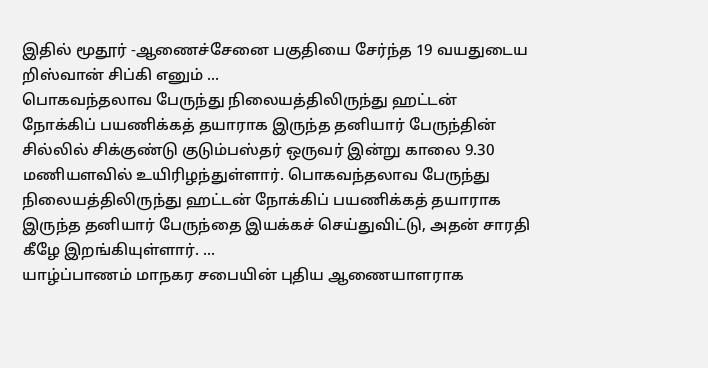இதில் மூதூர் -ஆணைச்சேனை பகுதியை சேர்ந்த 19 வயதுடைய றிஸ்வான் சிப்கி எனும் ...
பொகவந்தலாவ பேருந்து நிலையத்திலிருந்து ஹட்டன் நோக்கிப் பயணிக்கத் தயாராக இருந்த தனியார் பேருந்தின் சில்லில் சிக்குண்டு குடும்பஸ்தர் ஒருவர் இன்று காலை 9.30 மணியளவில் உயிரிழந்துள்ளார். பொகவந்தலாவ பேருந்து நிலையத்திலிருந்து ஹட்டன் நோக்கிப் பயணிக்கத் தயாராக இருந்த தனியார் பேருந்தை இயக்கச் செய்துவிட்டு, அதன் சாரதி கீழே இறங்கியுள்ளார். ...
யாழ்ப்பாணம் மாநகர சபையின் புதிய ஆணையாளராக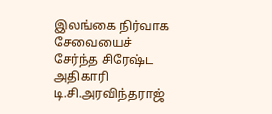இலங்கை நிர்வாக சேவையைச் சேர்ந்த சிரேஷ்ட அதிகாரி டி.சி.அரவிந்தராஜ்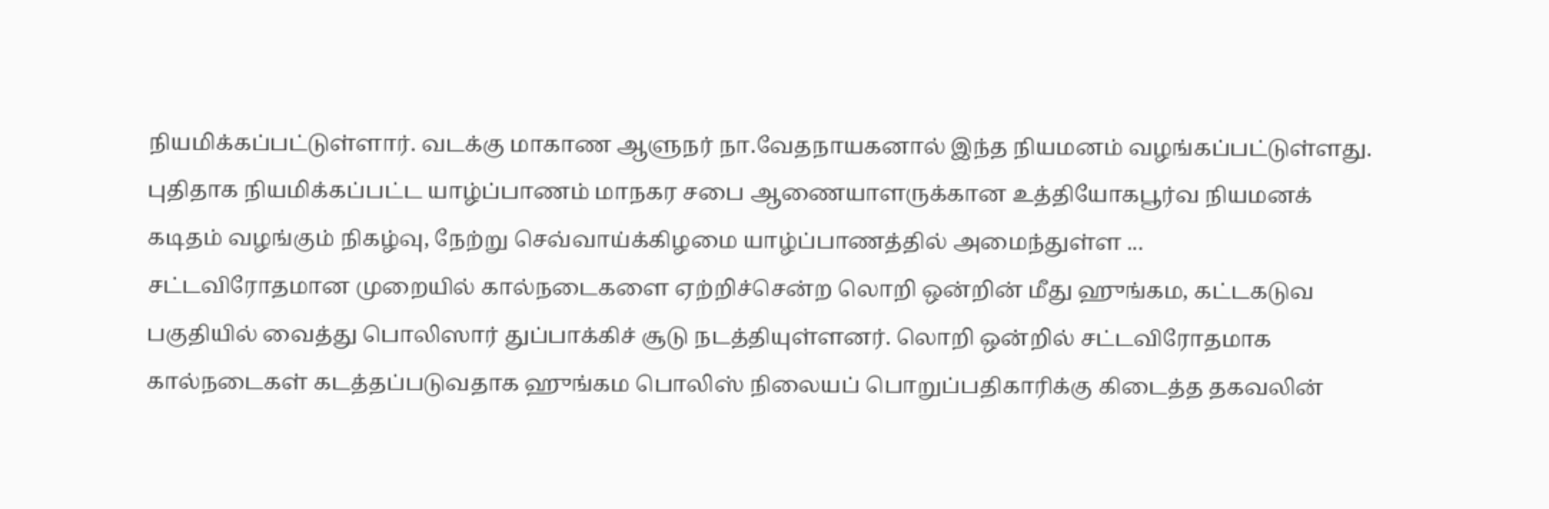நியமிக்கப்பட்டுள்ளார். வடக்கு மாகாண ஆளுநர் நா.வேதநாயகனால் இந்த நியமனம் வழங்கப்பட்டுள்ளது. புதிதாக நியமிக்கப்பட்ட யாழ்ப்பாணம் மாநகர சபை ஆணையாளருக்கான உத்தியோகபூர்வ நியமனக் கடிதம் வழங்கும் நிகழ்வு, நேற்று செவ்வாய்க்கிழமை யாழ்ப்பாணத்தில் அமைந்துள்ள ...
சட்டவிரோதமான முறையில் கால்நடைகளை ஏற்றிச்சென்ற லொறி ஒன்றின் மீது ஹுங்கம, கட்டகடுவ பகுதியில் வைத்து பொலிஸார் துப்பாக்கிச் சூடு நடத்தியுள்ளனர். லொறி ஒன்றில் சட்டவிரோதமாக கால்நடைகள் கடத்தப்படுவதாக ஹுங்கம பொலிஸ் நிலையப் பொறுப்பதிகாரிக்கு கிடைத்த தகவலின்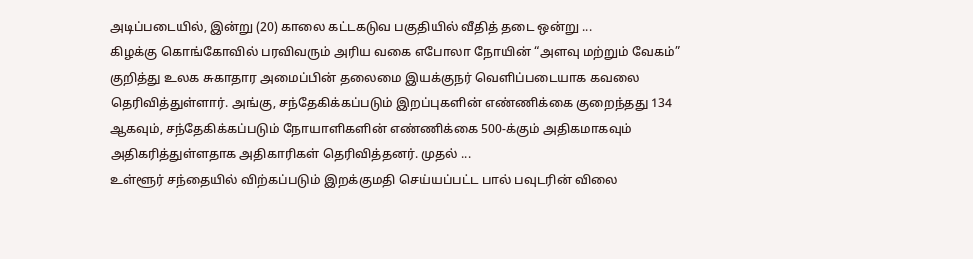அடிப்படையில், இன்று (20) காலை கட்டகடுவ பகுதியில் வீதித் தடை ஒன்று ...
கிழக்கு கொங்கோவில் பரவிவரும் அரிய வகை எபோலா நோயின் “அளவு மற்றும் வேகம்” குறித்து உலக சுகாதார அமைப்பின் தலைமை இயக்குநர் வெளிப்படையாக கவலை தெரிவித்துள்ளார். அங்கு, சந்தேகிக்கப்படும் இறப்புகளின் எண்ணிக்கை குறைந்தது 134 ஆகவும், சந்தேகிக்கப்படும் நோயாளிகளின் எண்ணிக்கை 500-க்கும் அதிகமாகவும் அதிகரித்துள்ளதாக அதிகாரிகள் தெரிவித்தனர். முதல் ...
உள்ளூர் சந்தையில் விற்கப்படும் இறக்குமதி செய்யப்பட்ட பால் பவுடரின் விலை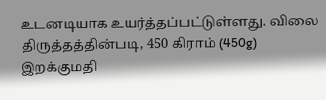உடனடியாக உயர்த்தப்பட்டுள்ளது. விலை திருத்தத்தின்படி, 450 கிராம் (450g) இறக்குமதி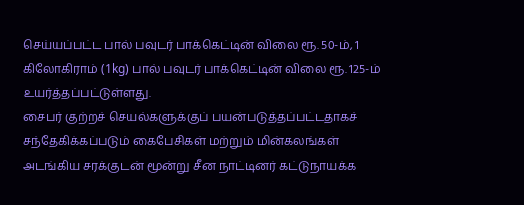செய்யப்பட்ட பால் பவுடர் பாக்கெட்டின் விலை ரூ. 50-ம், 1 கிலோகிராம் (1kg) பால் பவுடர் பாக்கெட்டின் விலை ரூ. 125-ம் உயர்த்தப்பட்டுள்ளது.
சைபர் குற்றச் செயல்களுக்குப் பயன்படுத்தப்பட்டதாகச் சந்தேகிக்கப்படும் கைபேசிகள் மற்றும் மின்கலங்கள் அடங்கிய சரக்குடன் மூன்று சீன நாட்டினர் கட்டுநாயக்க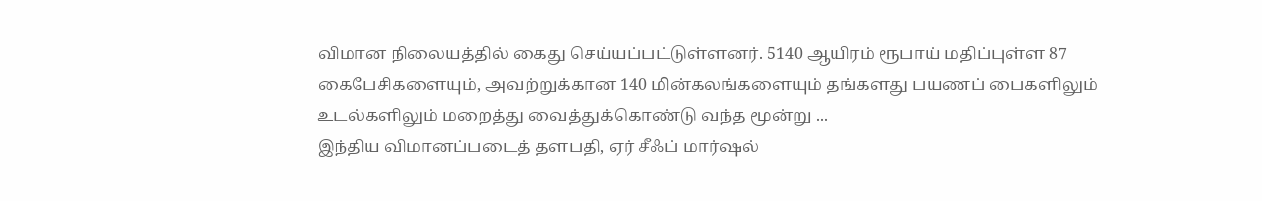விமான நிலையத்தில் கைது செய்யப்பட்டுள்ளனர். 5140 ஆயிரம் ரூபாய் மதிப்புள்ள 87 கைபேசிகளையும், அவற்றுக்கான 140 மின்கலங்களையும் தங்களது பயணப் பைகளிலும் உடல்களிலும் மறைத்து வைத்துக்கொண்டு வந்த மூன்று ...
இந்திய விமானப்படைத் தளபதி, ஏர் சீஃப் மார்ஷல்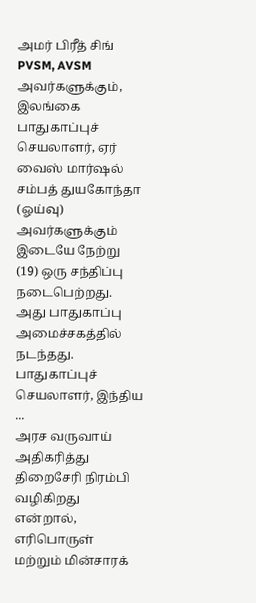அமர் பிரீத் சிங் PVSM, AVSM அவர்களுக்கும், இலங்கை பாதுகாப்புச் செயலாளர், ஏர் வைஸ் மார்ஷல் சம்பத் துயகோந்தா (ஓய்வு) அவர்களுக்கும் இடையே நேற்று (19) ஒரு சந்திப்பு நடைபெற்றது. அது பாதுகாப்பு அமைச்சகத்தில் நடந்தது. பாதுகாப்புச் செயலாளர், இந்திய ...
அரச வருவாய் அதிகரித்து திறைசேரி நிரம்பி வழிகிறது என்றால், எரிபொருள் மற்றும் மின்சாரக்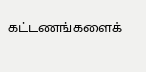கட்டணங்களைக்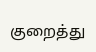குறைத்து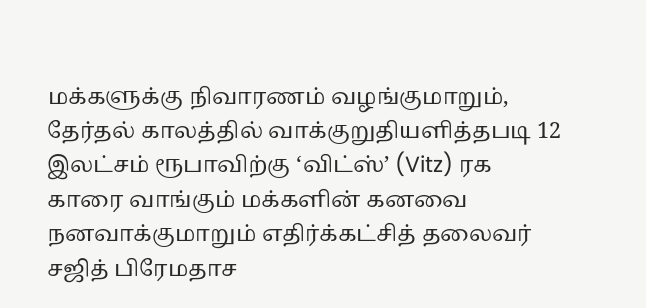மக்களுக்கு நிவாரணம் வழங்குமாறும், தேர்தல் காலத்தில் வாக்குறுதியளித்தபடி 12 இலட்சம் ரூபாவிற்கு ‘விட்ஸ்’ (Vitz) ரக காரை வாங்கும் மக்களின் கனவை நனவாக்குமாறும் எதிர்க்கட்சித் தலைவர் சஜித் பிரேமதாச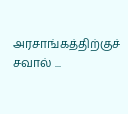அரசாங்கத்திற்குச் சவால் ...